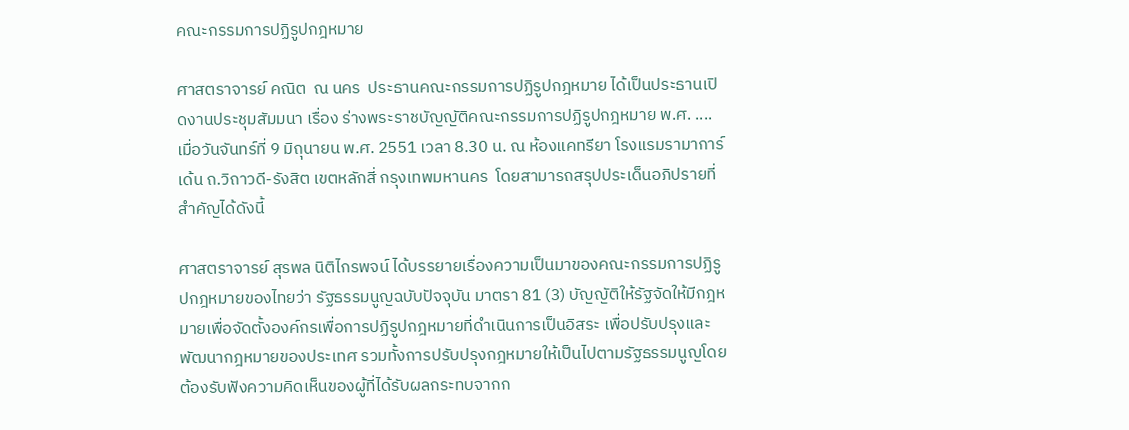คณะกรรมการปฏิรูปกฎหมาย

ศาสตราจารย์ คณิต  ณ นคร  ประธานคณะกรรมการปฏิรูปกฎหมาย ได้เป็นประธานเปิดงานประชุมสัมมนา เรื่อง ร่างพระราชบัญญัติคณะกรรมการปฏิรูปกฎหมาย พ.ศ. ....เมื่อวันจันทร์ที่ 9 มิถุนายน พ.ศ. 2551 เวลา 8.30 น. ณ ห้องแคทรียา โรงแรมรามาการ์เด้น ถ.วิถาวดี-รังสิต เขตหลักสี่ กรุงเทพมหานคร  โดยสามารถสรุปประเด็นอภิปรายที่สำคัญได้ดังนี้

ศาสตราจารย์ สุรพล นิติไกรพจน์ ได้บรรยายเรื่องความเป็นมาของคณะกรรมการปฏิรูปกฎหมายของไทยว่า รัฐธรรมนูญฉบับปัจจุบัน มาตรา 81 (3) บัญญัติให้รัฐจัดให้มีกฎหมายเพื่อจัดตั้งองค์กรเพื่อการปฏิรูปกฎหมายที่ดำเนินการเป็นอิสระ เพื่อปรับปรุงและพัฒนากฎหมายของประเทศ รวมทั้งการปรับปรุงกฎหมายให้เป็นไปตามรัฐธรรมนูญโดยต้องรับฟังความคิดเห็นของผู้ที่ได้รับผลกระทบจากก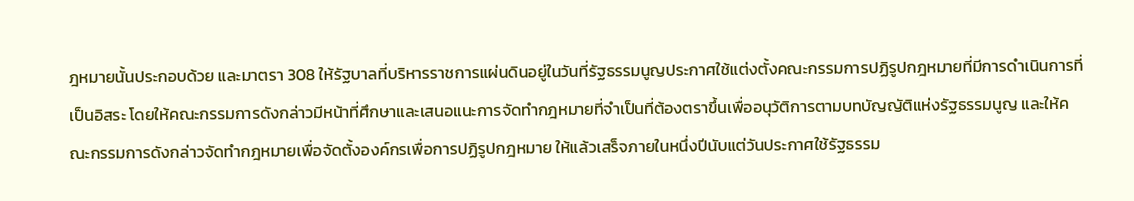ฎหมายนั้นประกอบด้วย และมาตรา 308 ให้รัฐบาลที่บริหารราชการแผ่นดินอยู่ในวันที่รัฐธรรมนูญประกาศใช้แต่งตั้งคณะกรรมการปฏิรูปกฎหมายที่มีการดำเนินการที่เป็นอิสระ โดยให้คณะกรรมการดังกล่าวมีหน้าที่ศึกษาและเสนอแนะการจัดทำกฎหมายที่จำเป็นที่ต้องตราขึ้นเพื่ออนุวัติการตามบทบัญญัติแห่งรัฐธรรมนูญ และให้คณะกรรมการดังกล่าวจัดทำกฎหมายเพื่อจัดตั้งองค์กรเพื่อการปฏิรูปกฎหมาย ให้แล้วเสร็จภายในหนึ่งปีนับแต่วันประกาศใช้รัฐธรรม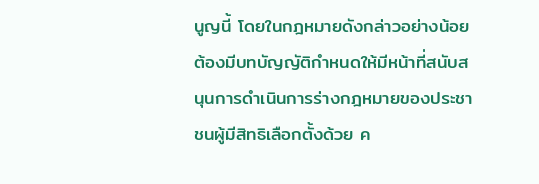นูญนี้ โดยในกฎหมายดังกล่าวอย่างน้อยต้องมีบทบัญญัติกำหนดให้มีหน้าที่สนับสนุนการดำเนินการร่างกฎหมายของประชาชนผู้มีสิทธิเลือกตั้งด้วย ค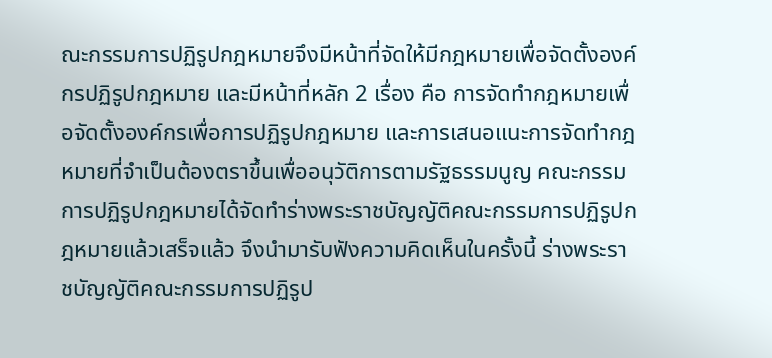ณะกรรมการปฏิรูปกฎหมายจึงมีหน้าที่จัดให้มีกฎหมายเพื่อจัดตั้งองค์กรปฏิรูปกฎหมาย และมีหน้าที่หลัก 2 เรื่อง คือ การจัดทำกฎหมายเพื่อจัดตั้งองค์กรเพื่อการปฏิรูปกฎหมาย และการเสนอแนะการจัดทำกฎหมายที่จำเป็นต้องตราขึ้นเพื่ออนุวัติการตามรัฐธรรมนูญ คณะกรรมการปฏิรูปกฎหมายได้จัดทำร่างพระราชบัญญัติคณะกรรมการปฏิรูปกฎหมายแล้วเสร็จแล้ว จึงนำมารับฟังความคิดเห็นในครั้งนี้ ร่างพระราชบัญญัติคณะกรรมการปฏิรูป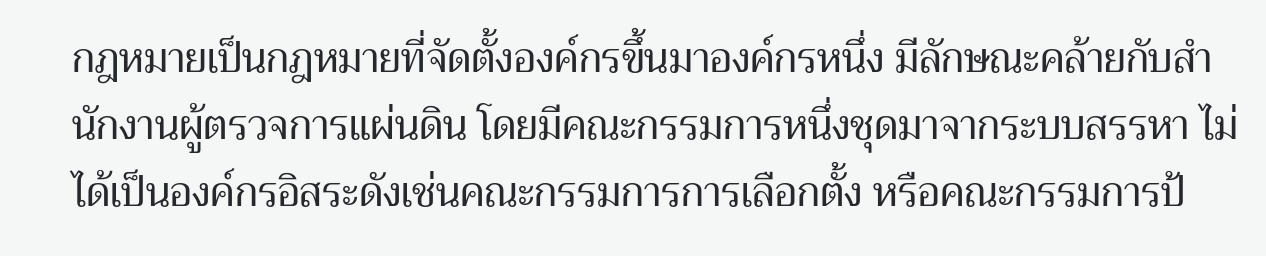กฎหมายเป็นกฎหมายที่จัดตั้งองค์กรขึ้นมาองค์กรหนึ่ง มีลักษณะคล้ายกับสำนักงานผู้ตรวจการแผ่นดิน โดยมีคณะกรรมการหนึ่งชุดมาจากระบบสรรหา ไม่ได้เป็นองค์กรอิสระดังเช่นคณะกรรมการการเลือกตั้ง หรือคณะกรรมการป้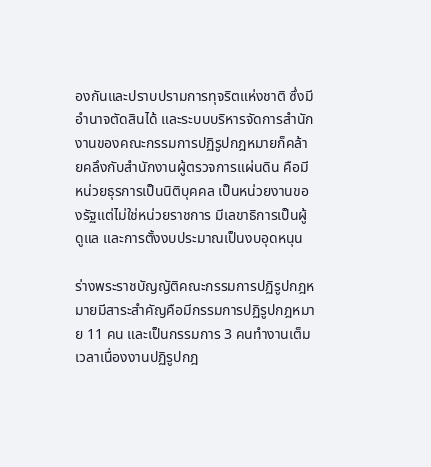องกันและปราบปรามการทุจริตแห่งชาติ ซึ่งมีอำนาจตัดสินได้ และระบบบริหารจัดการสำนักงานของคณะกรรมการปฏิรูปกฎหมายก็คล้ายคลึงกับสำนักงานผู้ตรวจการแผ่นดิน คือมีหน่วยธุรการเป็นนิติบุคคล เป็นหน่วยงานของรัฐแต่ไม่ใช่หน่วยราชการ มีเลขาธิการเป็นผู้ดูแล และการตั้งงบประมาณเป็นงบอุดหนุน

ร่างพระราชบัญญัติคณะกรรมการปฏิรูปกฎหมายมีสาระสำคัญคือมีกรรมการปฏิรูปกฎหมาย 11 คน และเป็นกรรมการ 3 คนทำงานเต็มเวลาเนื่องงานปฏิรูปกฎ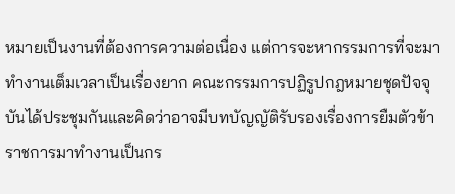หมายเป็นงานที่ต้องการความต่อเนื่อง แต่การจะหากรรมการที่จะมาทำงานเต็มเวลาเป็นเรื่องยาก คณะกรรมการปฏิรูปกฎหมายชุดปัจจุบันได้ประชุมกันและคิดว่าอาจมีบทบัญญัติรับรองเรื่องการยืมตัวข้าราชการมาทำงานเป็นกร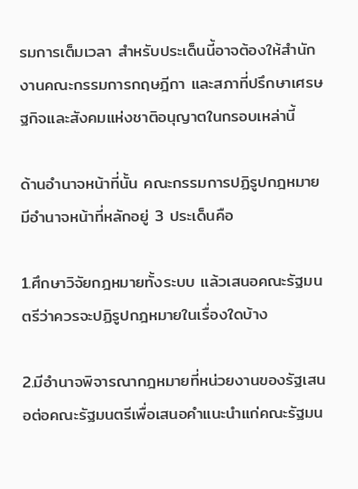รมการเต็มเวลา สำหรับประเด็นนี้อาจต้องให้สำนักงานคณะกรรมการกฤษฎีกา และสภาที่ปรึกษาเศรษฐกิจและสังคมแห่งชาติอนุญาตในกรอบเหล่านี้

ด้านอำนาจหน้าที่นั้น คณะกรรมการปฏิรูปกฎหมายมีอำนาจหน้าที่หลักอยู่ 3 ประเด็นคือ

1.ศึกษาวิจัยกฎหมายทั้งระบบ แล้วเสนอคณะรัฐมนตรีว่าควรจะปฏิรูปกฎหมายในเรื่องใดบ้าง

2.มีอำนาจพิจารณากฎหมายที่หน่วยงานของรัฐเสนอต่อคณะรัฐมนตรีเพื่อเสนอคำแนะนำแก่คณะรัฐมน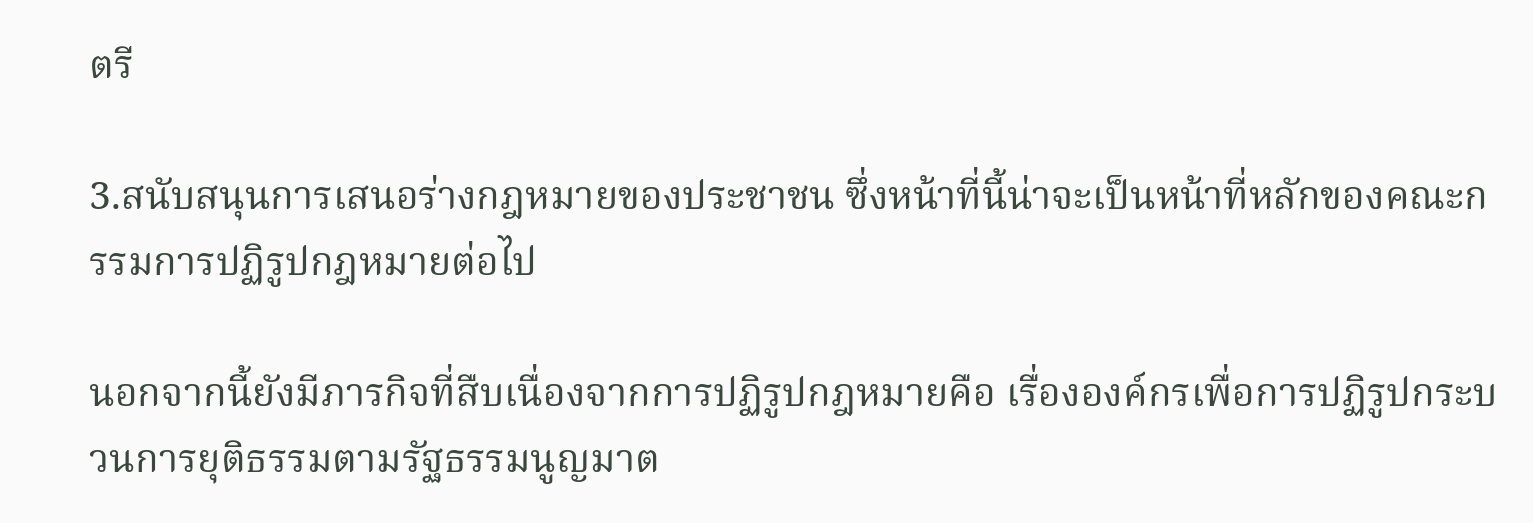ตรี

3.สนับสนุนการเสนอร่างกฎหมายของประชาชน ซึ่งหน้าที่นี้น่าจะเป็นหน้าที่หลักของคณะกรรมการปฏิรูปกฎหมายต่อไป

นอกจากนี้ยังมีภารกิจที่สืบเนื่องจากการปฏิรูปกฎหมายคือ เรื่ององค์กรเพื่อการปฏิรูปกระบวนการยุติธรรมตามรัฐธรรมนูญมาต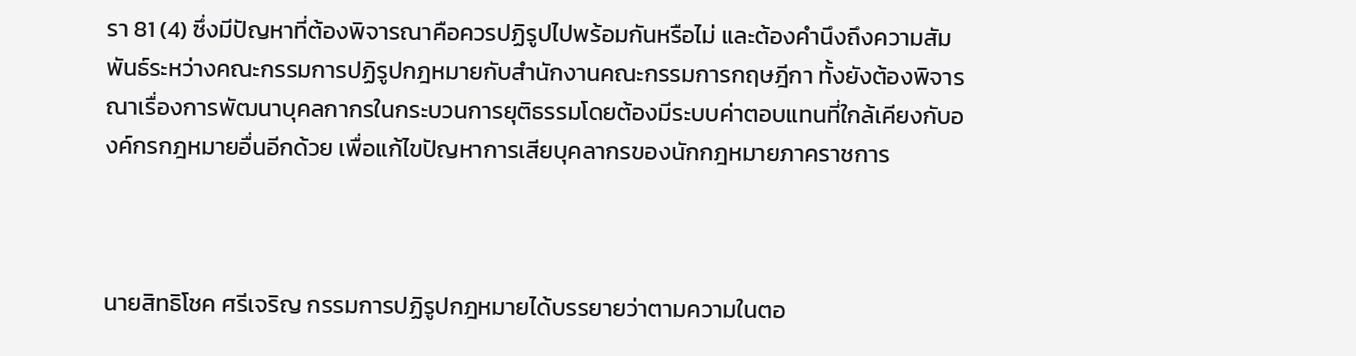รา 81 (4) ซึ่งมีปัญหาที่ต้องพิจารณาคือควรปฏิรูปไปพร้อมกันหรือไม่ และต้องคำนึงถึงความสัมพันธ์ระหว่างคณะกรรมการปฏิรูปกฎหมายกับสำนักงานคณะกรรมการกฤษฎีกา ทั้งยังต้องพิจารณาเรื่องการพัฒนาบุคลกากรในกระบวนการยุติธรรมโดยต้องมีระบบค่าตอบแทนที่ใกล้เคียงกับองค์กรกฎหมายอื่นอีกด้วย เพื่อแก้ไขปัญหาการเสียบุคลากรของนักกฎหมายภาคราชการ



นายสิทธิโชค ศรีเจริญ กรรมการปฏิรูปกฎหมายได้บรรยายว่าตามความในตอ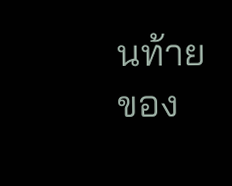นท้ายของ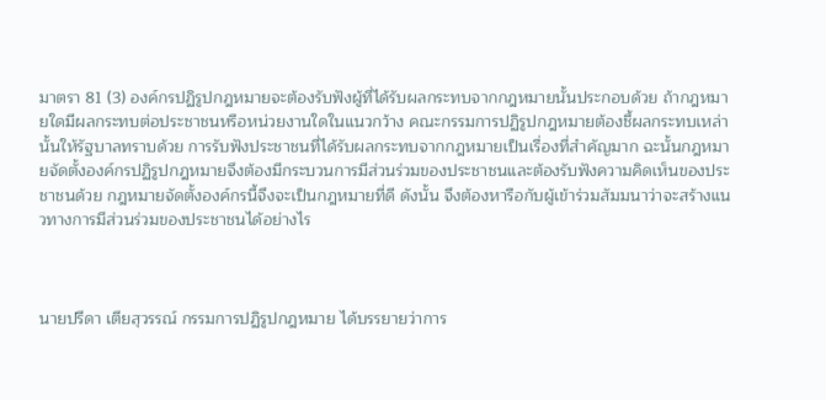มาตรา 81 (3) องค์กรปฏิรูปกฎหมายจะต้องรับฟังผู้ที่ได้รับผลกระทบจากกฎหมายนั้นประกอบด้วย ถ้ากฎหมายใดมีผลกระทบต่อประชาชนหรือหน่วยงานใดในแนวกว้าง คณะกรรมการปฏิรูปกฎหมายต้องชี้ผลกระทบเหล่านั้นให้รัฐบาลทราบด้วย การรับฟังประชาชนที่ได้รับผลกระทบจากกฎหมายเป็นเรื่องที่สำคัญมาก ฉะนั้นกฎหมายจัดตั้งองค์กรปฏิรูปกฎหมายจึงต้องมีกระบวนการมีส่วนร่วมของประชาชนและต้องรับฟังความคิดเห็นของประชาชนด้วย กฎหมายจัดตั้งองค์กรนี้จึงจะเป็นกฎหมายที่ดี ดังนั้น จึงต้องหารือกับผู้เข้าร่วมสัมมนาว่าจะสร้างแนวทางการมีส่วนร่วมของประชาชนได้อย่างไร



นายปรีดา เตียสุวรรณ์ กรรมการปฏิรูปกฎหมาย ได้บรรยายว่าการ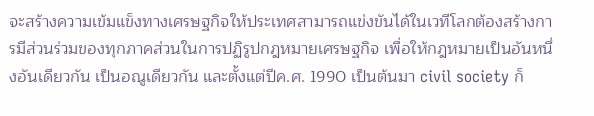จะสร้างความเข้มแข็งทางเศรษฐกิจให้ประเทศสามารถแข่งขันได้ในเวทีโลกต้องสร้างการมีส่วนร่วมของทุกภาคส่วนในการปฏิรูปกฎหมายเศรษฐกิจ เพื่อให้กฎหมายเป็นอันหนึ่งอันเดียวกัน เป็นอณูเดียวกัน และตั้งแต่ปีค.ศ. 1990 เป็นต้นมา civil society ก็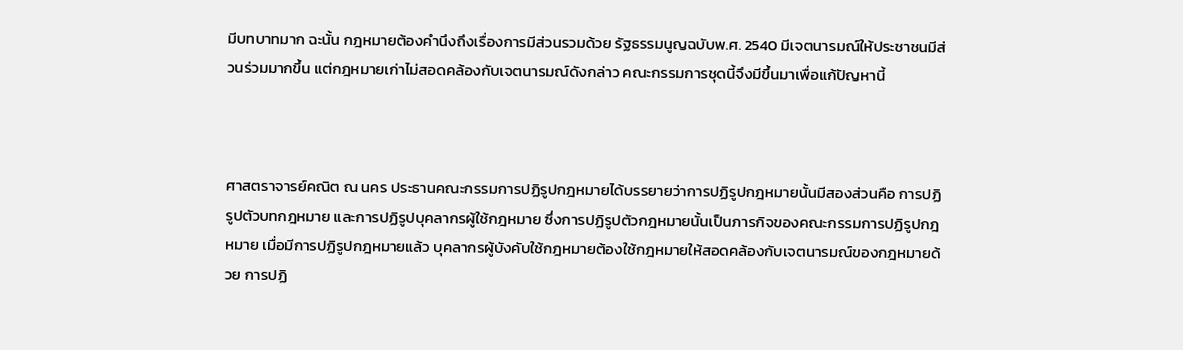มีบทบาทมาก ฉะนั้น กฎหมายต้องคำนึงถึงเรื่องการมีส่วนรวมด้วย รัฐธรรมนูญฉบับพ.ศ. 2540 มีเจตนารมณ์ให้ประชาชนมีส่วนร่วมมากขึ้น แต่กฎหมายเก่าไม่สอดคล้องกับเจตนารมณ์ดังกล่าว คณะกรรมการชุดนี้จึงมีขึ้นมาเพื่อแก้ปัญหานี้



ศาสตราจารย์คณิต ณ นคร ประธานคณะกรรมการปฏิรูปกฎหมายได้บรรยายว่าการปฏิรูปกฎหมายนั้นมีสองส่วนคือ การปฏิรูปตัวบทกฎหมาย และการปฏิรูปบุคลากรผู้ใช้กฎหมาย ซึ่งการปฏิรูปตัวกฎหมายนั้นเป็นภารกิจของคณะกรรมการปฏิรูปกฎหมาย เมื่อมีการปฏิรูปกฎหมายแล้ว บุคลากรผู้บังคับใช้กฎหมายต้องใช้กฎหมายให้สอดคล้องกับเจตนารมณ์ของกฎหมายด้วย การปฏิ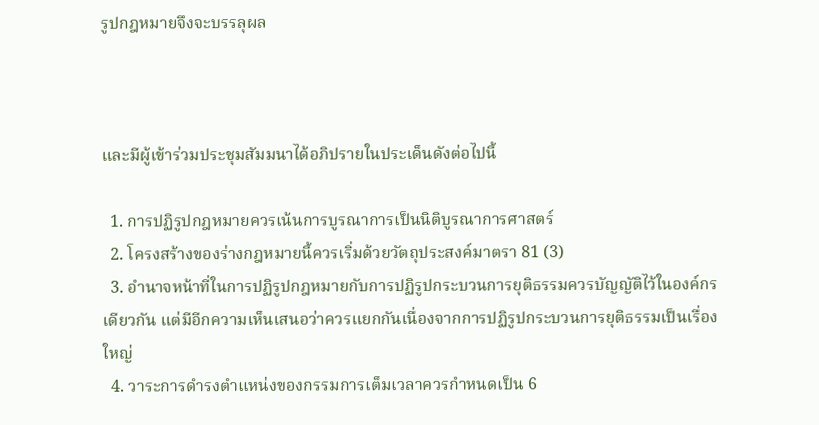รูปกฎหมายจึงจะบรรลุผล



และมีผู้เข้าร่วมประชุมสัมมนาได้อภิปรายในประเด็นดังต่อไปนี้

  1. การปฏิรูปกฎหมายควรเน้นการบูรณาการเป็นนิติบูรณาการศาสตร์
  2. โครงสร้างของร่างกฎหมายนี้ควรเริ่มด้วยวัตถุประสงค์มาตรา 81 (3)
  3. อำนาจหน้าที่ในการปฏิรูปกฎหมายกับการปฏิรูปกระบวนการยุติธรรมควรบัญญัติไว้ในองค์กรเดียวกัน แต่มีอีกความเห็นเสนอว่าควรแยกกันเนื่องจากการปฏิรูปกระบวนการยุติธรรมเป็นเรื่องใหญ่
  4. วาระการดำรงตำแหน่งของกรรมการเต็มเวลาควรกำหนดเป็น 6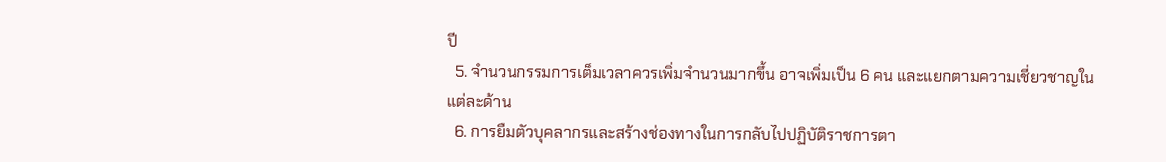ปี
  5. จำนวนกรรมการเต็มเวลาควรเพิ่มจำนวนมากขึ้น อาจเพิ่มเป็น 6 คน และแยกตามความเชี่ยวชาญในแต่ละด้าน
  6. การยืมตัวบุคลากรและสร้างช่องทางในการกลับไปปฏิบัติราชการตา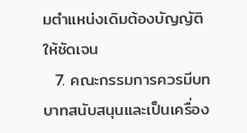มตำแหน่งเดิมต้องบัญญัติให้ชัดเจน
  7. คณะกรรมการควรมีบทบาทสนับสนุนและเป็นเครื่อง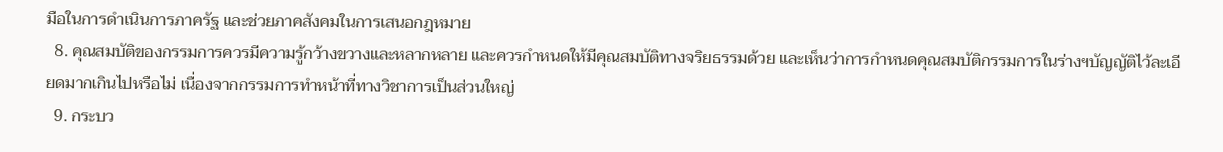มือในการดำเนินการภาครัฐ และช่วยภาคสังคมในการเสนอกฎหมาย
  8. คุณสมบัติของกรรมการควรมีความรู้กว้างขวางและหลากหลาย และควรกำหนดให้มีคุณสมบัติทางจริยธรรมด้วย และเห็นว่าการกำหนดคุณสมบัติกรรมการในร่างฯบัญญัติไว้ละเอียดมากเกินไปหรือไม่ เนื่องจากกรรมการทำหน้าที่ทางวิชาการเป็นส่วนใหญ่
  9. กระบว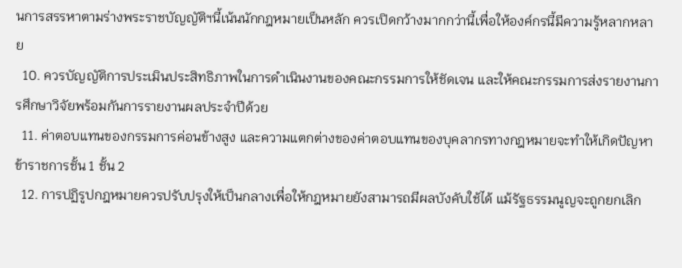นการสรรหาตามร่างพระราชบัญญัติฯนี้เน้นนักกฎหมายเป็นหลัก ควรเปิดกว้างมากกว่านี้เพื่อให้องค์กรนี้มีความรู้หลากหลาย
  10. ควรบัญญัติการประเมินประสิทธิภาพในการดำเนินงานของคณะกรรมการให้ชัดเจน และให้คณะกรรมการส่งรายงานการศึกษาวิจัยพร้อมกันการรายงานผลประจำปีด้วย
  11. ค่าตอบแทนของกรรมการค่อนข้างสูง และความแตกต่างของค่าตอบแทนของบุคลากรทางกฎหมายจะทำให้เกิดปัญหาข้าราชการชั้น 1 ชั้น 2
  12. การปฏิรูปกฎหมายควรปรับปรุงให้เป็นกลางเพื่อให้กฎหมายยังสามารถมีผลบังคับใช้ได้ แม้รัฐธรรมนูญจะถูกยกเลิก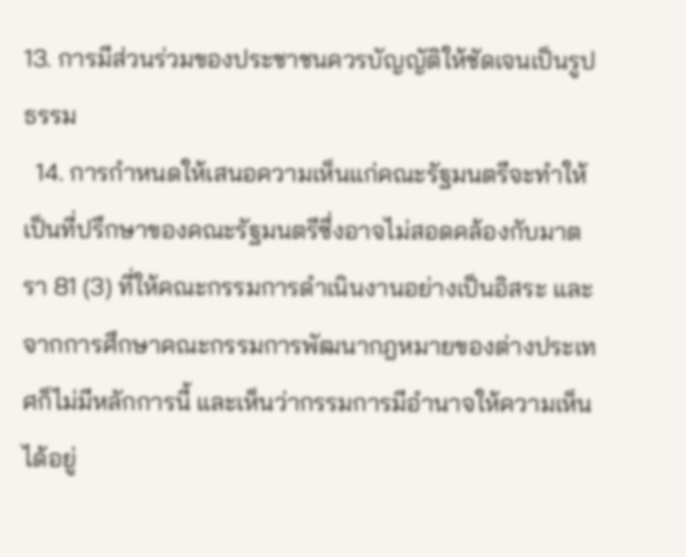13. การมีส่วนร่วมของประชาชนควรบัญญัติให้ชัดเจนเป็นรูปธรรม
  14. การกำหนดให้เสนอความเห็นแก่คณะรัฐมนตรีจะทำให้เป็นที่ปรึกษาของคณะรัฐมนตรีซึ่งอาจไม่สอดคล้องกับมาตรา 81 (3) ที่ให้คณะกรรมการดำเนินงานอย่างเป็นอิสระ และจากการศึกษาคณะกรรมการพัฒนากฎหมายของต่างประเทศก็ไม่มีหลักการนี้ และเห็นว่ากรรมการมีอำนาจให้ความเห็นได้อยู่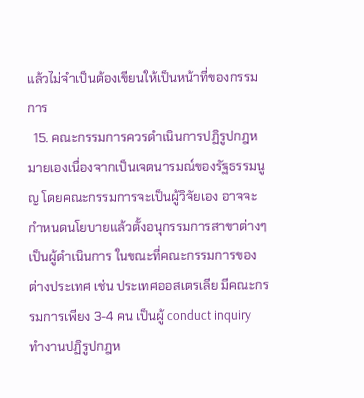แล้วไม่จำเป็นต้องเขียนให้เป็นหน้าที่ของกรรมการ
  15. คณะกรรมการควรดำเนินการปฏิรูปกฎหมายเองเนื่องจากเป็นเจตนารมณ์ของรัฐธรรมนูญ โดยคณะกรรมการจะเป็นผู้วิจัยเอง อาจจะกำหนดนโยบายแล้วตั้งอนุกรรมการสาขาต่างๆ เป็นผู้ดำเนินการ ในขณะที่คณะกรรมการของต่างประเทศ เช่น ประเทศออสเตรเลีย มีคณะกรรมการเพียง 3-4 คน เป็นผู้ conduct inquiry  ทำงานปฏิรูปกฎห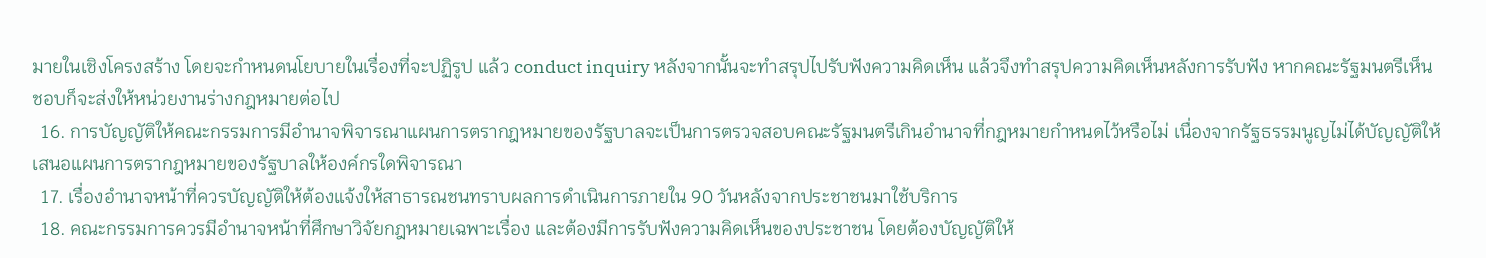มายในเชิงโครงสร้าง โดยจะกำหนดนโยบายในเรื่องที่จะปฏิรูป แล้ว conduct inquiry หลังจากนั้นจะทำสรุปไปรับฟังความคิดเห็น แล้วจึงทำสรุปความคิดเห็นหลังการรับฟัง หากคณะรัฐมนตรีเห็นชอบก็จะส่งให้หน่วยงานร่างกฎหมายต่อไป
  16. การบัญญัติให้คณะกรรมการมีอำนาจพิจารณาแผนการตรากฎหมายของรัฐบาลจะเป็นการตรวจสอบคณะรัฐมนตรีเกินอำนาจที่กฎหมายกำหนดไว้หรือไม่ เนื่องจากรัฐธรรมนูญไม่ได้บัญญัติให้เสนอแผนการตรากฎหมายของรัฐบาลให้องค์กรใดพิจารณา
  17. เรื่องอำนาจหน้าที่ควรบัญญัติให้ต้องแจ้งให้สาธารณชนทราบผลการดำเนินการภายใน 90 วันหลังจากประชาชนมาใช้บริการ
  18. คณะกรรมการควรมีอำนาจหน้าที่ศึกษาวิจัยกฎหมายเฉพาะเรื่อง และต้องมีการรับฟังความคิดเห็นของประชาชน โดยต้องบัญญัติให้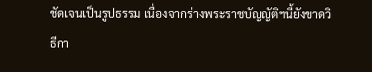ชัดเจนเป็นรูปธรรม เนื่องจากร่างพระราชบัญญัติฯนี้ยังขาดวิธีกา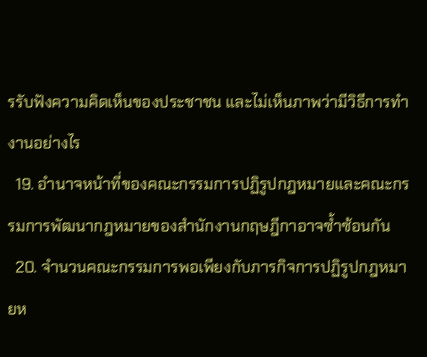รรับฟังความคิดเห็นของประชาชน และไม่เห็นภาพว่ามีวิธีการทำงานอย่างไร
  19. อำนาจหน้าที่ของคณะกรรมการปฏิรูปกฎหมายและคณะกรรมการพัฒนากฎหมายของสำนักงานกฤษฎีกาอาจซ้ำซ้อนกัน
  20. จำนวนคณะกรรมการพอเพียงกับภารกิจการปฏิรูปกฎหมายห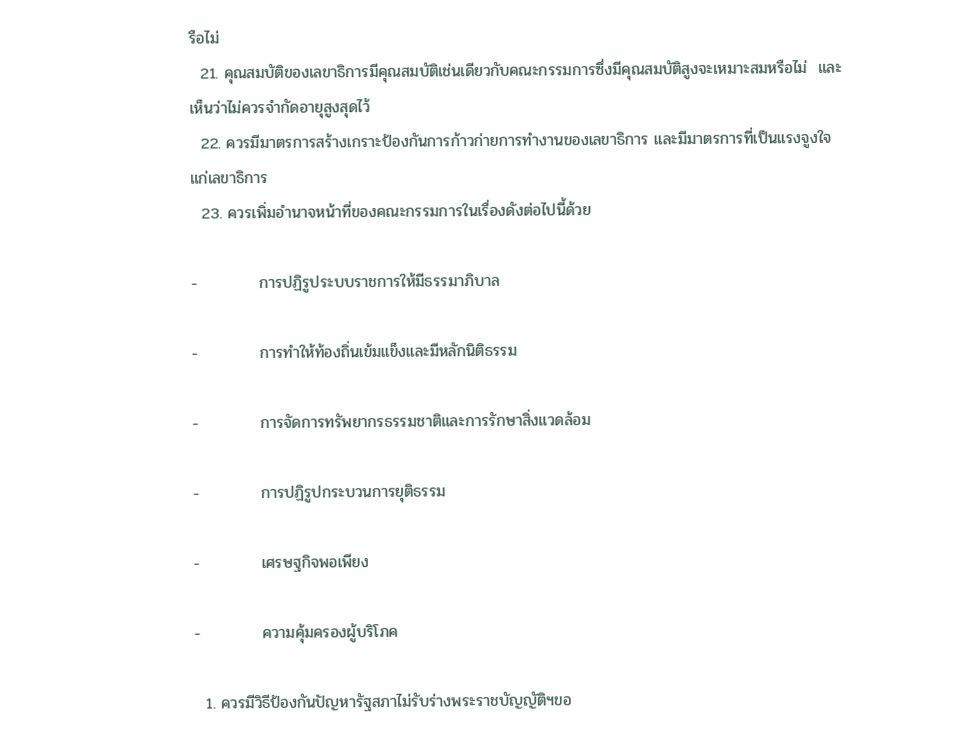รือไม่
  21. คุณสมบัติของเลขาธิการมีคุณสมบัติเช่นเดียวกับคณะกรรมการซึ่งมีคุณสมบัติสูงจะเหมาะสมหรือไม่  และเห็นว่าไม่ควรจำกัดอายุสูงสุดไว้
  22. ควรมีมาตรการสร้างเกราะป้องกันการก้าวก่ายการทำงานของเลขาธิการ และมีมาตรการที่เป็นแรงจูงใจแก่เลขาธิการ
  23. ควรเพิ่มอำนาจหน้าที่ของคณะกรรมการในเรื่องดังต่อไปนี้ด้วย

-           การปฏิรูประบบราชการให้มีธรรมาภิบาล

-           การทำให้ท้องถิ่นเข้มแข็งและมีหลักนิติธรรม

-           การจัดการทรัพยากรธรรมชาติและการรักษาสิ่งแวดล้อม

-           การปฏิรูปกระบวนการยุติธรรม

-           เศรษฐกิจพอเพียง

-           ความคุ้มครองผู้บริโภค

  1. ควรมีวิธีป้องกันปัญหารัฐสภาไม่รับร่างพระราชบัญญัติฯขอ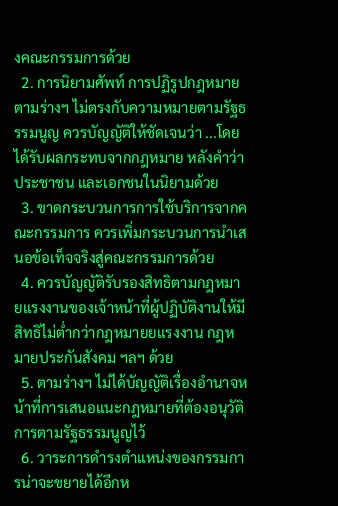งคณะกรรมการด้วย
  2. การนิยามศัพท์ การปฏิรูปกฎหมาย ตามร่างฯ ไม่ตรงกับความหมายตามรัฐธรรมนูญ ควรบัญญัติให้ชัดเจนว่า ...โดยได้รับผลกระทบจากกฎหมาย หลังคำว่าประชาชน และเอกชนในนิยามด้วย
  3. ขาดกระบวนการการใช้บริการจากคณะกรรมการ ควรเพิ่มกระบวนการนำเสนอข้อเท็จจริงสู่คณะกรรมการด้วย
  4. ควรบัญญัติรับรองสิทธิตามกฎหมายแรงงานของเจ้าหน้าที่ผู้ปฏิบัติงานให้มีสิทธิไม่ต่ำกว่ากฎหมายยแรงงาน กฎหมายประกันสังคม ฯลฯ ด้วย
  5. ตามร่างฯ ไม่ได้บัญญัติเรื่องอำนาจหน้าที่การเสนอแนะกฎหมายที่ต้องอนุวัติการตามรัฐธรรมนูญไว้
  6. วาระการดำรงตำแหน่งของกรรมการน่าจะขยายได้อีกห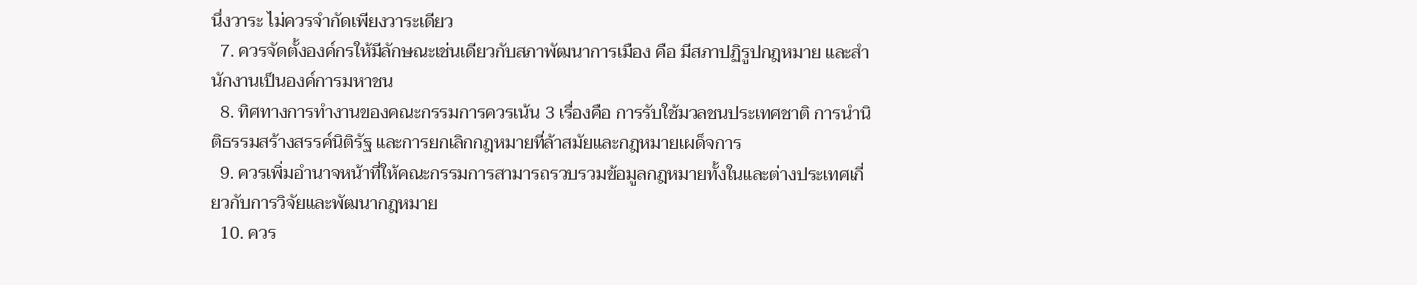นึ่งวาระ ไม่ควรจำกัดเพียงวาระเดียว
  7. ควรจัดตั้งองค์กรให้มีลักษณะเช่นเดียวกับสภาพัฒนาการเมือง คือ มีสภาปฏิรูปกฎหมาย และสำนักงานเป็นองค์การมหาชน
  8. ทิศทางการทำงานของคณะกรรมการควรเน้น 3 เรื่องคือ การรับใช้มวลชนประเทศชาติ การนำนิติธรรมสร้างสรรค์นิติรัฐ และการยกเลิกกฎหมายที่ล้าสมัยและกฎหมายเผด็จการ
  9. ควรเพิ่มอำนาจหน้าที่ให้คณะกรรมการสามารถรวบรวมข้อมูลกฎหมายทั้งในและต่างประเทศเกี่ยวกับการวิจัยและพัฒนากฎหมาย
  10. ควร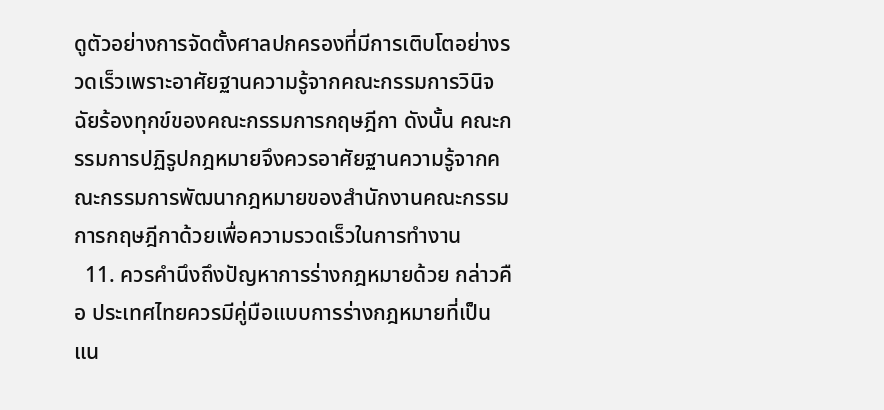ดูตัวอย่างการจัดตั้งศาลปกครองที่มีการเติบโตอย่างรวดเร็วเพราะอาศัยฐานความรู้จากคณะกรรมการวินิจฉัยร้องทุกข์ของคณะกรรมการกฤษฎีกา ดังนั้น คณะกรรมการปฏิรูปกฎหมายจึงควรอาศัยฐานความรู้จากคณะกรรมการพัฒนากฎหมายของสำนักงานคณะกรรมการกฤษฎีกาด้วยเพื่อความรวดเร็วในการทำงาน
  11. ควรคำนึงถึงปัญหาการร่างกฎหมายด้วย กล่าวคือ ประเทศไทยควรมีคู่มือแบบการร่างกฎหมายที่เป็นแน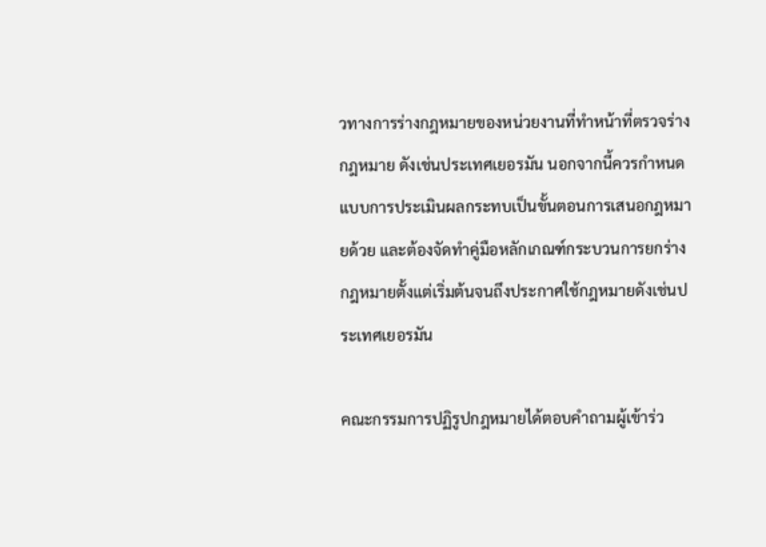วทางการร่างกฎหมายของหน่วยงานที่ทำหน้าที่ตรวจร่างกฎหมาย ดังเช่นประเทศเยอรมัน นอกจากนี้ควรกำหนดแบบการประเมินผลกระทบเป็นขั้นตอนการเสนอกฎหมายด้วย และต้องจัดทำคู่มือหลักเกณฑ์กระบวนการยกร่างกฎหมายตั้งแต่เริ่มต้นจนถึงประกาศใช้กฎหมายดังเช่นประเทศเยอรมัน

คณะกรรมการปฏิรูปกฎหมายได้ตอบคำถามผู้เข้าร่ว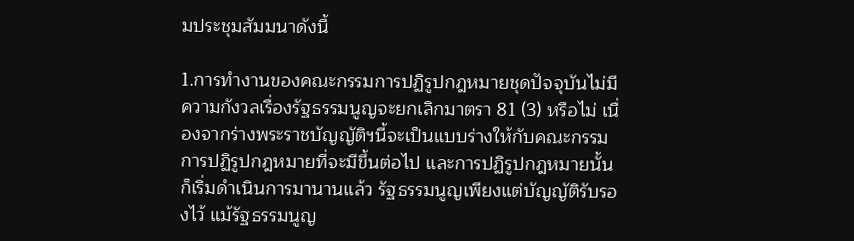มประชุมสัมมนาดังนี้

1.การทำงานของคณะกรรมการปฏิรูปกฎหมายชุดปัจจุบันไม่มีความกังวลเรื่องรัฐธรรมนูญจะยกเลิกมาตรา 81 (3) หรือไม่ เนื่องจากร่างพระราชบัญญัติฯนี้จะเป็นแบบร่างให้กับคณะกรรมการปฏิรูปกฎหมายที่จะมีขึ้นต่อไป และการปฏิรูปกฎหมายนั้นก็เริ่มดำเนินการมานานแล้ว รัฐธรรมนูญเพียงแต่บัญญัติรับรองไว้ แม้รัฐธรรมนูญ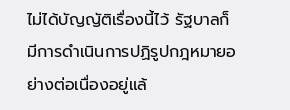ไม่ได้บัญญัติเรื่องนี้ไว้ รัฐบาลก็มีการดำเนินการปฏิรูปกฎหมายอย่างต่อเนื่องอยู่แล้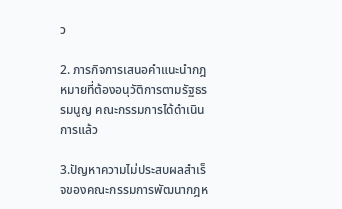ว

2. ภารกิจการเสนอคำแนะนำกฎหมายที่ต้องอนุวัติการตามรัฐธรรมนูญ คณะกรรมการได้ดำเนินการแล้ว

3.ปัญหาความไม่ประสบผลสำเร็จของคณะกรรมการพัฒนากฎห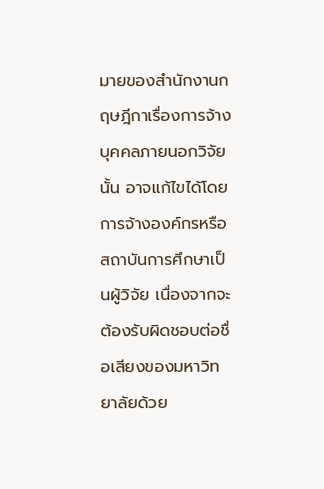มายของสำนักงานกฤษฎีกาเรื่องการจ้างบุคคลภายนอกวิจัยนั้น อาจแก้ไขได้โดยการจ้างองค์กรหรือสถาบันการศึกษาเป็นผู้วิจัย เนื่องจากจะต้องรับผิดชอบต่อชื่อเสียงของมหาวิทยาลัยด้วย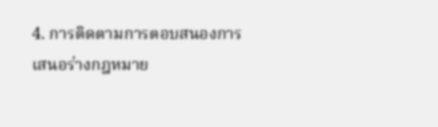4. การติดตามการตอบสนองการเสนอร่างกฎหมาย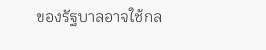ของรัฐบาลอาจใช้กล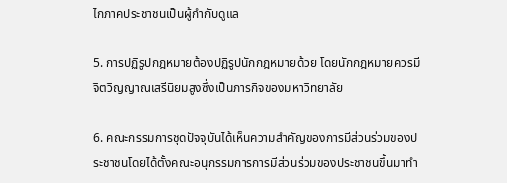ไกภาคประชาชนเป็นผู้กำกับดูแล

5. การปฏิรูปกฎหมายต้องปฏิรูปนักกฎหมายด้วย โดยนักกฎหมายควรมีจิตวิญญาณเสรีนิยมสูงซึ่งเป็นภารกิจของมหาวิทยาลัย

6. คณะกรรมการชุดปัจจุบันได้เห็นความสำคัญของการมีส่วนร่วมของประชาชนโดยได้ตั้งคณะอนุกรรมการการมีส่วนร่วมของประชาชนขึ้นมาทำ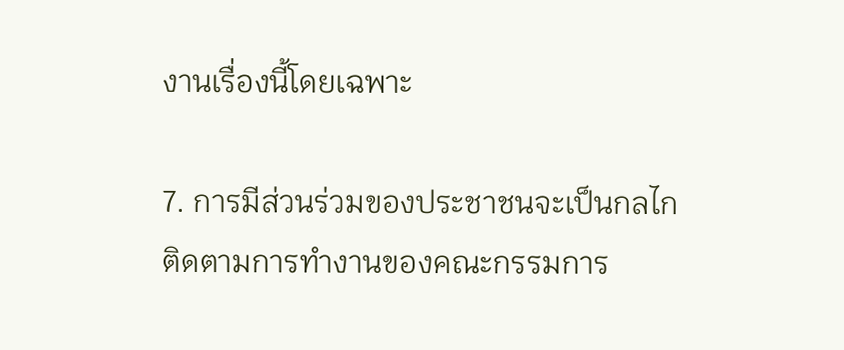งานเรื่องนี้โดยเฉพาะ

7. การมีส่วนร่วมของประชาชนจะเป็นกลไกติดตามการทำงานของคณะกรรมการ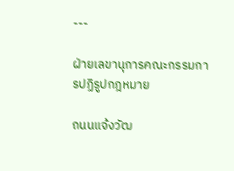---

ฝ่ายเลขานุการคณะกรรมการปฏิรูปกฎหมาย

ถนนแจ้งวัฒ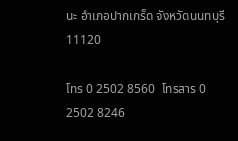นะ อำเภอปากเกร็ด จังหวัดนนทบุรี 11120

โทร 0 2502 8560  โทรสาร 0 2502 8246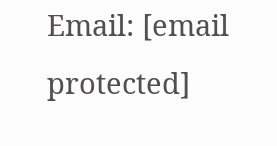Email: [email protected]